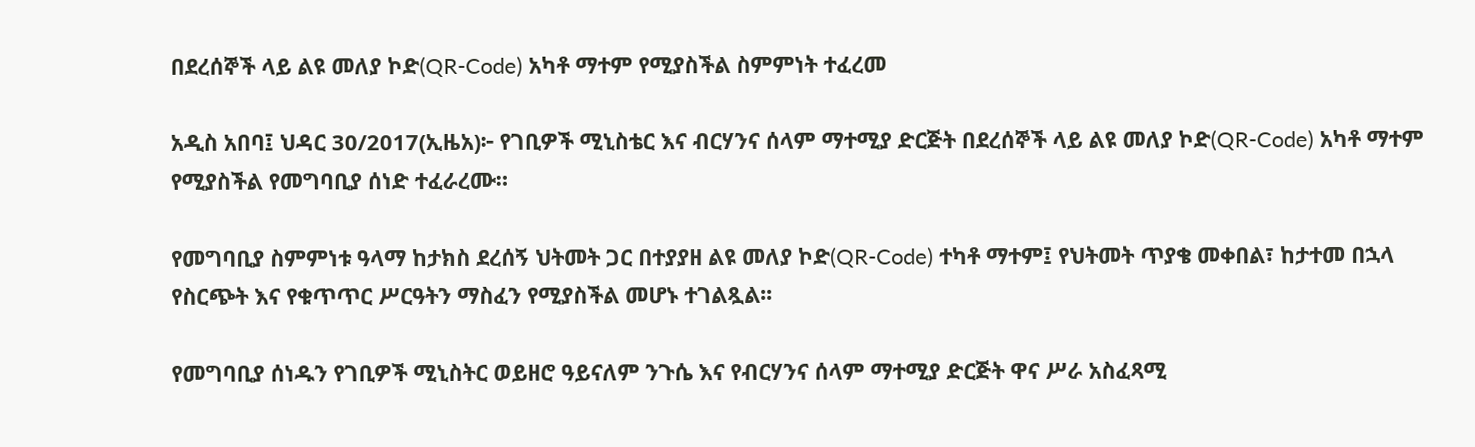በደረሰኞች ላይ ልዩ መለያ ኮድ(QR-Code) አካቶ ማተም የሚያስችል ስምምነት ተፈረመ

አዲስ አበባ፤ ህዳር 30/2017(ኢዜአ)፦ የገቢዎች ሚኒስቴር እና ብርሃንና ሰላም ማተሚያ ድርጅት በደረሰኞች ላይ ልዩ መለያ ኮድ(QR-Code) አካቶ ማተም የሚያስችል የመግባቢያ ሰነድ ተፈራረሙ።

የመግባቢያ ስምምነቱ ዓላማ ከታክስ ደረሰኝ ህትመት ጋር በተያያዘ ልዩ መለያ ኮድ(QR-Code) ተካቶ ማተም፤ የህትመት ጥያቄ መቀበል፣ ከታተመ በኋላ የስርጭት እና የቁጥጥር ሥርዓትን ማስፈን የሚያስችል መሆኑ ተገልጿል፡፡

የመግባቢያ ሰነዱን የገቢዎች ሚኒስትር ወይዘሮ ዓይናለም ንጉሴ እና የብርሃንና ሰላም ማተሚያ ድርጅት ዋና ሥራ አስፈጻሚ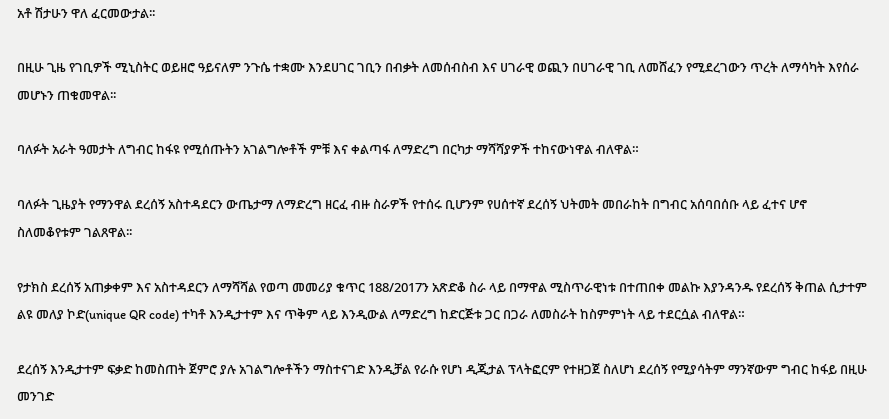አቶ ሽታሁን ዋለ ፈርመውታል፡፡

በዚሁ ጊዜ የገቢዎች ሚኒስትር ወይዘሮ ዓይናለም ንጉሴ ተቋሙ እንደሀገር ገቢን በብቃት ለመሰብስብ እና ሀገራዊ ወጪን በሀገራዊ ገቢ ለመሸፈን የሚደረገውን ጥረት ለማሳካት እየሰራ መሆኑን ጠቁመዋል፡፡

ባለፉት አራት ዓመታት ለግብር ከፋዩ የሚሰጡትን አገልግሎቶች ምቹ እና ቀልጣፋ ለማድረግ በርካታ ማሻሻያዎች ተከናውነዋል ብለዋል።

ባለፉት ጊዜያት የማንዋል ደረሰኝ አስተዳደርን ውጤታማ ለማድረግ ዘርፈ ብዙ ስራዎች የተሰሩ ቢሆንም የሀሰተኛ ደረሰኝ ህትመት መበራከት በግብር አሰባበሰቡ ላይ ፈተና ሆኖ ስለመቆየቱም ገልጸዋል፡፡

የታክስ ደረሰኝ አጠቃቀም እና አስተዳደርን ለማሻሻል የወጣ መመሪያ ቁጥር 188/2017ን አጽድቆ ስራ ላይ በማዋል ሚስጥራዊነቱ በተጠበቀ መልኩ እያንዳንዱ የደረሰኝ ቅጠል ሲታተም ልዩ መለያ ኮድ(unique QR code) ተካቶ እንዲታተም እና ጥቅም ላይ እንዲውል ለማድረግ ከድርጅቱ ጋር በጋራ ለመስራት ከስምምነት ላይ ተደርሷል ብለዋል።

ደረሰኝ እንዲታተም ፍቃድ ከመስጠት ጀምሮ ያሉ አገልግሎቶችን ማስተናገድ እንዲቻል የራሱ የሆነ ዲጂታል ፕላትፎርም የተዘጋጀ ስለሆነ ደረሰኝ የሚያሳትም ማንኛውም ግብር ከፋይ በዚሁ መንገድ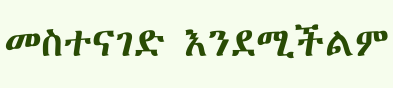መስተናገድ እንደሚችልም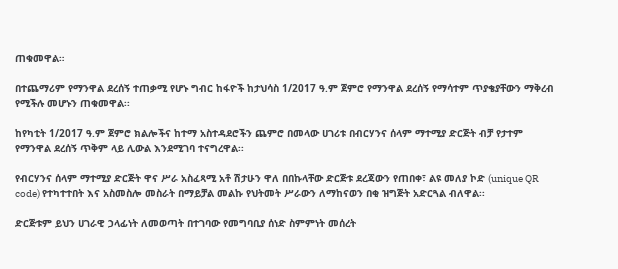ጠቁመዋል።

በተጨማሪም የማንዋል ደረሰኝ ተጠቃሚ የሆኑ ግብር ከፋዮች ከታህሳስ 1/2017 ዓ.ም ጀምሮ የማንዋል ደረሰኝ የማሳተም ጥያቄያቸውን ማቅረብ የሚችሉ መሆኑን ጠቁመዋል፡፡

ከየካቲት 1/2017 ዓ.ም ጀምሮ ክልሎችና ከተማ አስተዳደሮችን ጨምሮ በመላው ሀገሪቱ በብርሃንና ሰላም ማተሚያ ድርጅት ብቻ የታተም የማንዋል ደረሰኝ ጥቅም ላይ ሊውል እንደሚገባ ተናግረዋል፡፡

የብርሃንና ሰላም ማተሚያ ድርጅት ዋና ሥራ አስፈጻሚ አቶ ሽታሁን ዋለ በበኩላቸው ድርጅቱ ደረጃውን የጠበቀ፣ ልዩ መለያ ኮድ (unique QR code) የተካተተበት እና አስመስሎ መስራት በማይቻል መልኩ የህትመት ሥራውን ለማከናወን በቂ ዝግጅት አድርጓል ብለዋል፡፡

ድርጅቱም ይህን ሀገራዊ ኃላፊነት ለመወጣት በተገባው የመግባቢያ ሰነድ ስምምነት መሰረት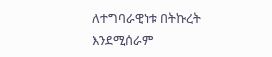ለተግባራዊነቱ በትኩረት እንደሚሰራም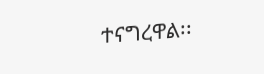ተናግረዋል፡፡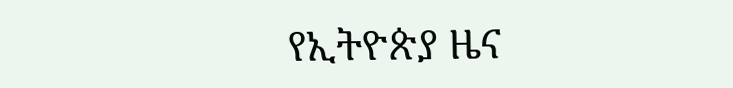የኢትዮጵያ ዜና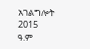አገልግሎት
2015
ዓ.ም